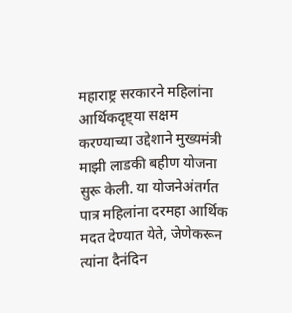महाराष्ट्र सरकारने महिलांना आर्थिकदृष्ट्या सक्षम करण्याच्या उद्देशाने मुख्यमंत्री माझी लाडकी बहीण योजना सुरू केली. या योजनेअंतर्गत पात्र महिलांना दरमहा आर्थिक मदत देण्यात येते, जेणेकरून त्यांना दैनंदिन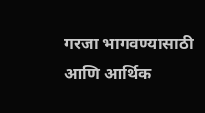गरजा भागवण्यासाठी आणि आर्थिक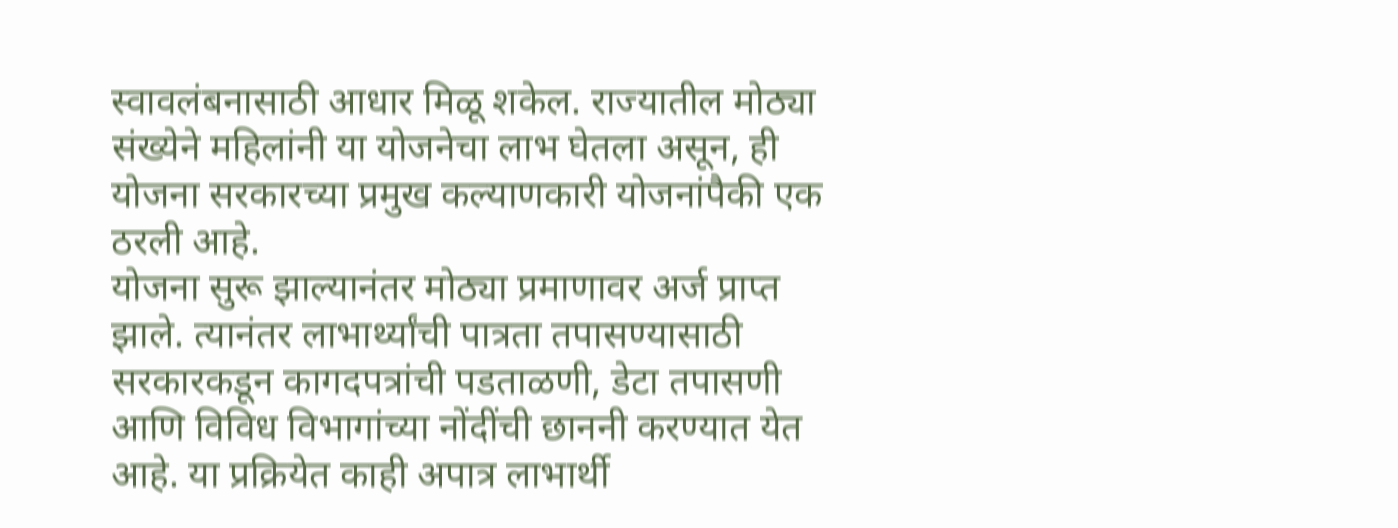स्वावलंबनासाठी आधार मिळू शकेल. राज्यातील मोठ्या संख्येने महिलांनी या योजनेचा लाभ घेतला असून, ही योजना सरकारच्या प्रमुख कल्याणकारी योजनांपैकी एक ठरली आहे.
योजना सुरू झाल्यानंतर मोठ्या प्रमाणावर अर्ज प्राप्त झाले. त्यानंतर लाभार्थ्यांची पात्रता तपासण्यासाठी सरकारकडून कागदपत्रांची पडताळणी, डेटा तपासणी आणि विविध विभागांच्या नोंदींची छाननी करण्यात येत आहे. या प्रक्रियेत काही अपात्र लाभार्थी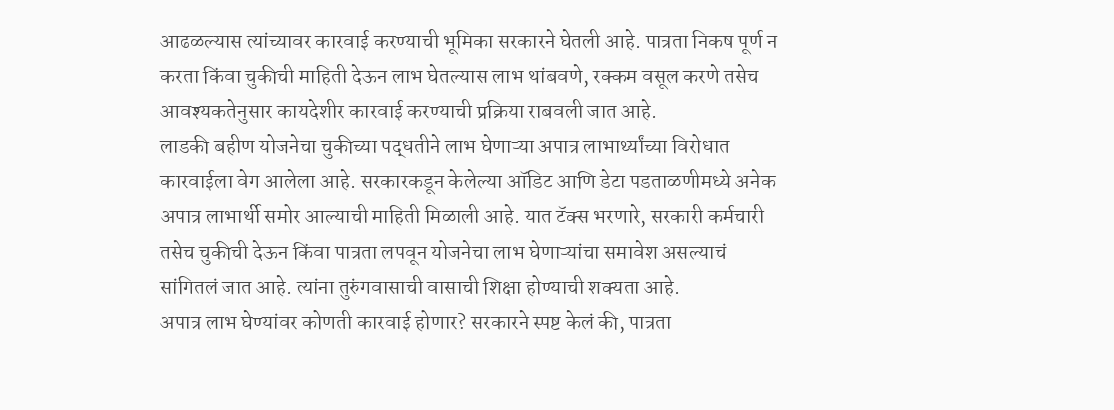आढळल्यास त्यांच्यावर कारवाई करण्याची भूमिका सरकारने घेतली आहे. पात्रता निकष पूर्ण न करता किंवा चुकीची माहिती देऊन लाभ घेतल्यास लाभ थांबवणे, रक्कम वसूल करणे तसेच आवश्यकतेनुसार कायदेशीर कारवाई करण्याची प्रक्रिया राबवली जात आहे.
लाडकी बहीण योजनेचा चुकीच्या पद्धतीने लाभ घेणाऱ्या अपात्र लाभार्थ्यांच्या विरोधात कारवाईला वेग आलेला आहे. सरकारकडून केलेल्या ऑडिट आणि डेटा पडताळणीमध्ये अनेक अपात्र लाभार्थी समोर आल्याची माहिती मिळाली आहे. यात टॅक्स भरणारे, सरकारी कर्मचारी तसेच चुकीची देऊन किंवा पात्रता लपवून योजनेचा लाभ घेणाऱ्यांचा समावेश असल्याचं सांगितलं जात आहे. त्यांना तुरुंगवासाची वासाची शिक्षा होण्याची शक्यता आहे.
अपात्र लाभ घेण्यांवर कोणती कारवाई होणार? सरकारने स्पष्ट केलं की, पात्रता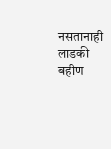नसतानाही लाडकी बहीण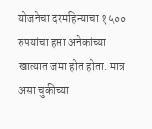योजनेचा दरमहिन्याचा १५०० रुपयांचा हप्ता अनेकांच्या खात्यात जमा होत होता. मात्र असा चुकीच्या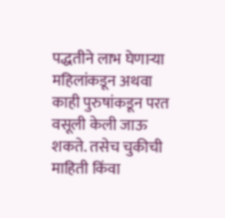पद्धतीने लाभ घेणाऱ्या महिलांकडून अथवा काही पुरुषांकडून परत वसूली केली जाऊ शकते. तसेच चुकीची माहिती किंवा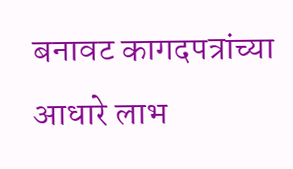बनावट कागदपत्रांच्या आधारे लाभ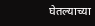घेतल्याच्या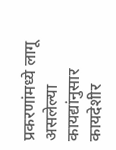प्रकरणांमध्ये लागू असलेल्या कायद्यांनुसार कायदेशीर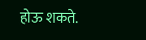होऊ शकते.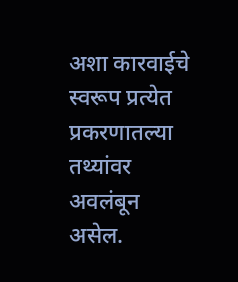अशा कारवाईचे स्वरूप प्रत्येत प्रकरणातल्या तथ्यांवर अवलंबून असेल.